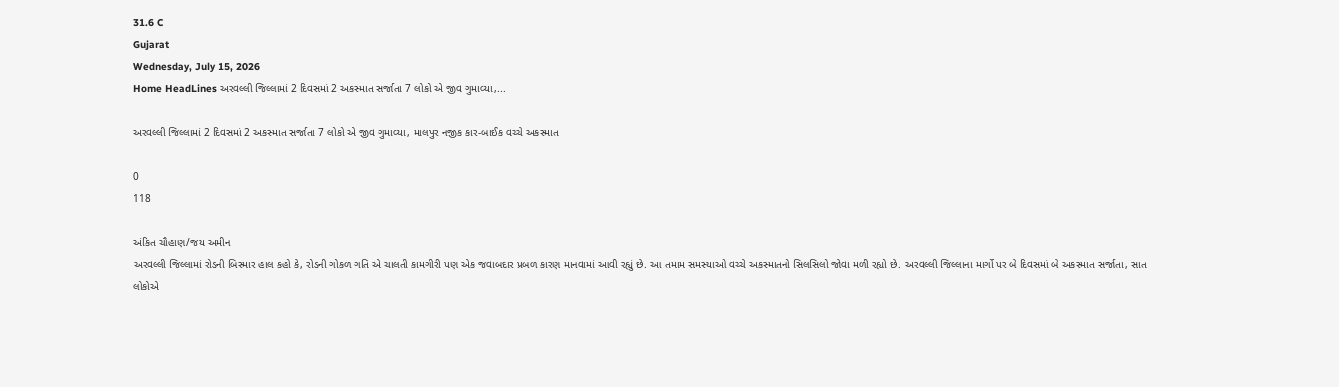31.6 C
Gujarat
Wednesday, July 15, 2026
Home HeadLines અરવલ્લી જિલ્લામાં 2 દિવસમાં 2 અકસ્માત સર્જાતા 7 લોકો એ જીવ ગુમાવ્યા,...

અરવલ્લી જિલ્લામાં 2 દિવસમાં 2 અકસ્માત સર્જાતા 7 લોકો એ જીવ ગુમાવ્યા, માલપુર નજીક કાર-બાઈક વચ્ચે અકસ્માત

0
118

અંકિત ચૌહાણ/જય અમીન
અરવલ્લી જિલ્લામાં રોડની બિસ્માર હાલ કહો કે, રોડની ગોકળ ગતિ એ ચાલતી કામગીરી પણ એક જવાબદાર પ્રબળ કારણ માનવામાં આવી રહ્યું છે. આ તમામ સમસ્યાઓ વચ્ચે અકસ્માતનો સિલસિલો જોવા મળી રહ્યો છે. અરવલ્લી જિલ્લાના માર્ગો પર બે દિવસમાં બે અકસ્માત સર્જાતા, સાત લોકોએ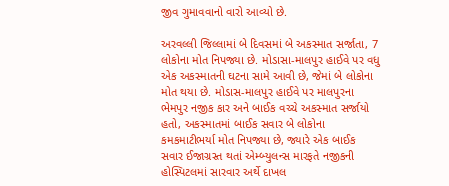જીવ ગુમાવવાનો વારો આવ્યો છે.

અરવલ્લી જિલ્લામાં બે દિવસમાં બે અકસ્માત સર્જાતા, 7 લોકોના મોત નિપજ્યા છે. મોડાસા-માલપુર હાઈવે પર વધુ એક અકસ્માતની ઘટના સામે આવી છે, જેમાં બે લોકોના મોત થયા છે. મોડાસ-માલપુર હાઈવે પર માલપુરના ભેમપુર નજીક કાર અને બાઈક વચ્ચે અકસ્માત સર્જાયો હતો, અકસ્માતમાં બાઈક સવાર બે લોકોના કમકમાટીભર્યા મોત નિપજ્યા છે, જ્યારે એક બાઈક સવાર ઈજાગ્રસ્ત થતાં એમ્બ્યુલન્સ મારફતે નજીકની હોસ્પિટલમાં સારવાર અર્થે દાખલ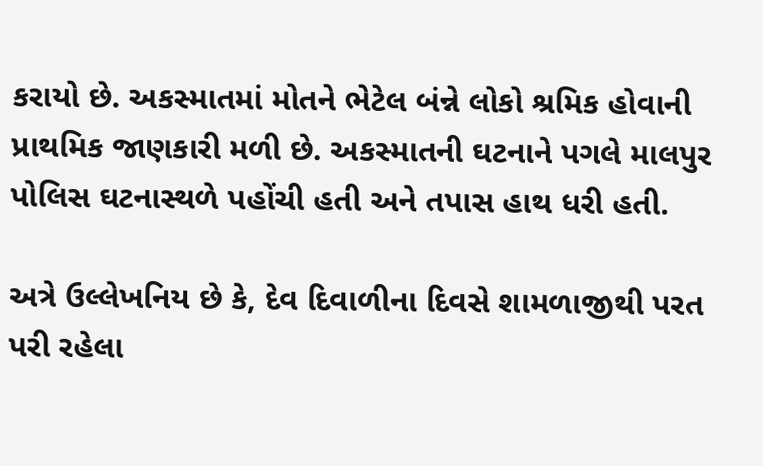કરાયો છે. અકસ્માતમાં મોતને ભેટેલ બંન્ને લોકો શ્રમિક હોવાની પ્રાથમિક જાણકારી મળી છે. અકસ્માતની ઘટનાને પગલે માલપુર પોલિસ ઘટનાસ્થળે પહોંચી હતી અને તપાસ હાથ ધરી હતી.

અત્રે ઉલ્લેખનિય છે કે, દેવ દિવાળીના દિવસે શામળાજીથી પરત પરી રહેલા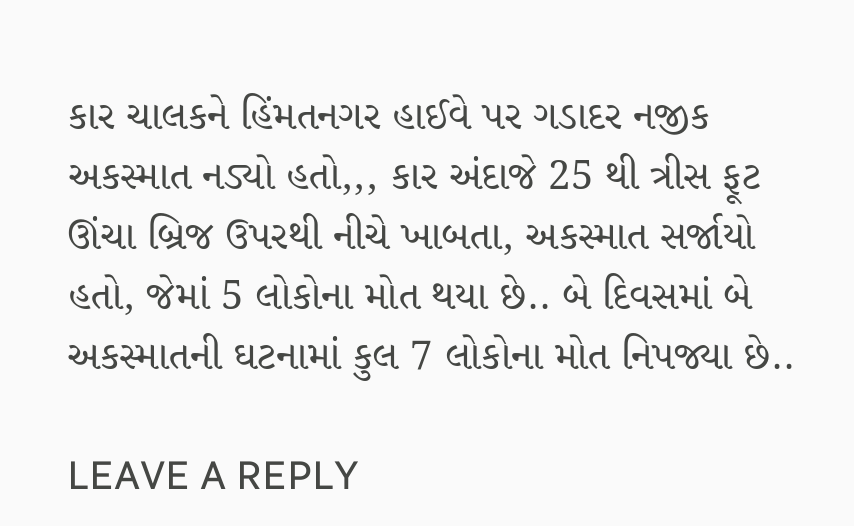કાર ચાલકને હિંમતનગર હાઈવે પર ગડાદર નજીક અકસ્માત નડ્યો હતો,,, કાર અંદાજે 25 થી ત્રીસ ફૂટ ઊંચા બ્રિજ ઉપરથી નીચે ખાબતા, અકસ્માત સર્જાયો હતો, જેમાં 5 લોકોના મોત થયા છે.. બે દિવસમાં બે અકસ્માતની ઘટનામાં કુલ 7 લોકોના મોત નિપજ્યા છે..

LEAVE A REPLY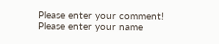Please enter your comment!
Please enter your name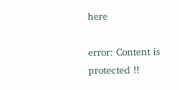here

error: Content is protected !!